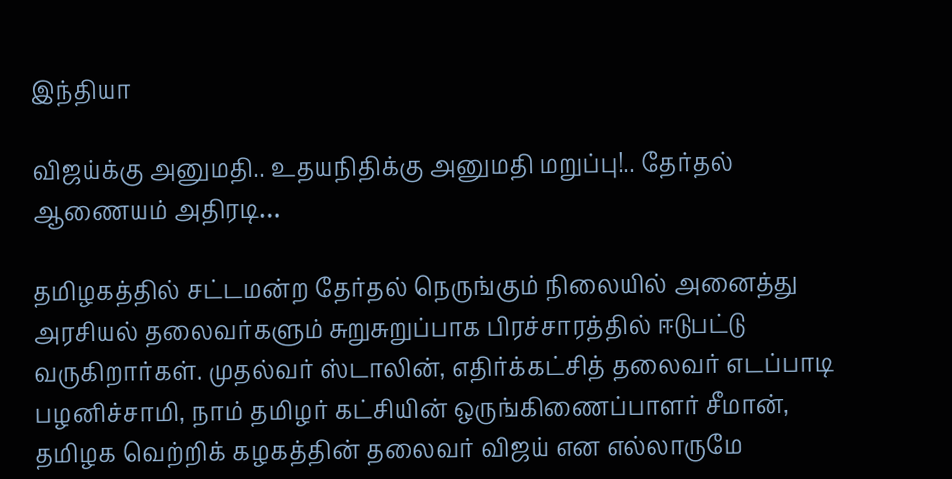இந்தியா

விஜய்க்கு அனுமதி.. உதயநிதிக்கு அனுமதி மறுப்பு!.. தேர்தல் ஆணையம் அதிரடி…

தமிழகத்தில் சட்டமன்ற தேர்தல் நெருங்கும் நிலையில் அனைத்து அரசியல் தலைவர்களும் சுறுசுறுப்பாக பிரச்சாரத்தில் ஈடுபட்டு வருகிறார்கள். முதல்வர் ஸ்டாலின், எதிர்க்கட்சித் தலைவர் எடப்பாடி பழனிச்சாமி, நாம் தமிழர் கட்சியின் ஒருங்கிணைப்பாளர் சீமான், தமிழக வெற்றிக் கழகத்தின் தலைவர் விஜய் என எல்லாருமே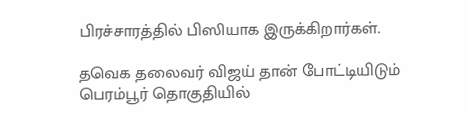பிரச்சாரத்தில் பிஸியாக இருக்கிறார்கள்.

தவெக தலைவர் விஜய் தான் போட்டியிடும் பெரம்பூர் தொகுதியில்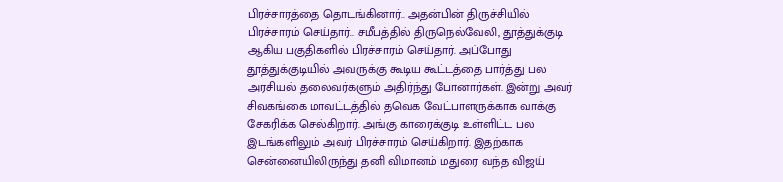பிரச்சாரத்தை தொடங்கினார்.. அதன்பின் திருச்சியில் பிரச்சாரம் செய்தார்.. சமீபத்தில் திருநெல்வேலி, தூத்துக்குடி ஆகிய பகுதிகளில் பிரச்சாரம் செய்தார். அப்போது தூத்துக்குடியில் அவருக்கு கூடிய கூட்டத்தை பார்த்து பல அரசியல் தலைவர்களும் அதிர்ந்து போனார்கள். இன்று அவர் சிவகங்கை மாவட்டத்தில் தவெக வேட்பாளருக்காக வாக்கு சேகரிக்க செல்கிறார். அங்கு காரைக்குடி உள்ளிட்ட பல இடங்களிலும் அவர் பிரச்சாரம் செய்கிறார். இதற்காக சென்னையிலிருந்து தனி விமானம் மதுரை வந்த விஜய்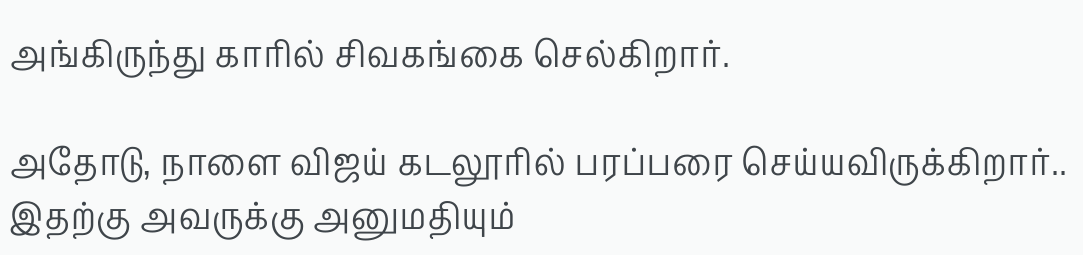அங்கிருந்து காரில் சிவகங்கை செல்கிறார்.

அதோடு, நாளை விஜய் கடலூரில் பரப்பரை செய்யவிருக்கிறார்.. இதற்கு அவருக்கு அனுமதியும்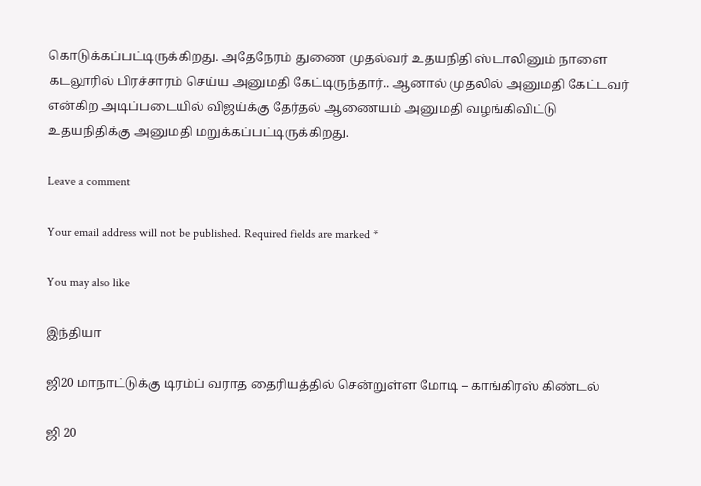கொடுக்கப்பட்டிருக்கிறது. அதேநேரம் துணை முதல்வர் உதயநிதி ஸ்டாலினும் நாளை கடலூரில் பிரச்சாரம் செய்ய அனுமதி கேட்டிருந்தார்.. ஆனால் முதலில் அனுமதி கேட்டவர் என்கிற அடிப்படையில் விஜய்க்கு தேர்தல் ஆணையம் அனுமதி வழங்கிவிட்டு உதயநிதிக்கு அனுமதி மறுக்கப்பட்டிருக்கிறது.

Leave a comment

Your email address will not be published. Required fields are marked *

You may also like

இந்தியா

ஜி20 மாநாட்டுக்கு டிரம்ப் வராத தைரியத்தில் சென்றுள்ள மோடி – காங்கிரஸ் கிண்டல்

ஜி 20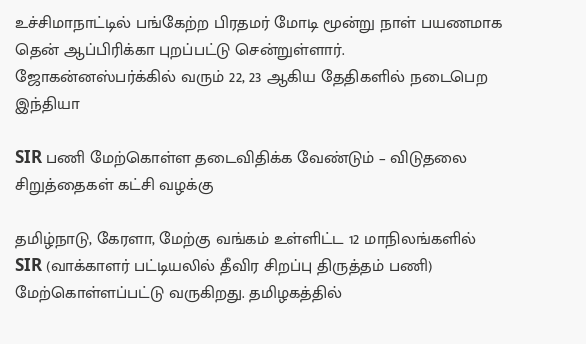உச்சிமாநாட்டில் பங்கேற்ற பிரதமர் மோடி மூன்று நாள் பயணமாக தென் ஆப்பிரிக்கா புறப்பட்டு சென்றுள்ளார். ஜோகன்னஸ்பர்க்கில் வரும் 22, 23 ஆகிய தேதிகளில் நடைபெற
இந்தியா

SIR பணி மேற்கொள்ள தடைவிதிக்க வேண்டும் – விடுதலை சிறுத்தைகள் கட்சி வழக்கு

தமிழ்நாடு, கேரளா, மேற்கு வங்கம் உள்ளிட்ட 12 மாநிலங்களில் SIR (வாக்காளர் பட்டியலில் தீவிர சிறப்பு திருத்தம் பணி) மேற்கொள்ளப்பட்டு வருகிறது. தமிழகத்தில்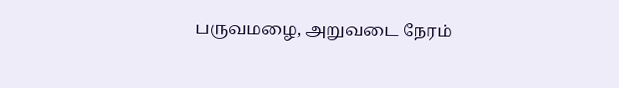பருவமழை, அறுவடை நேரம்